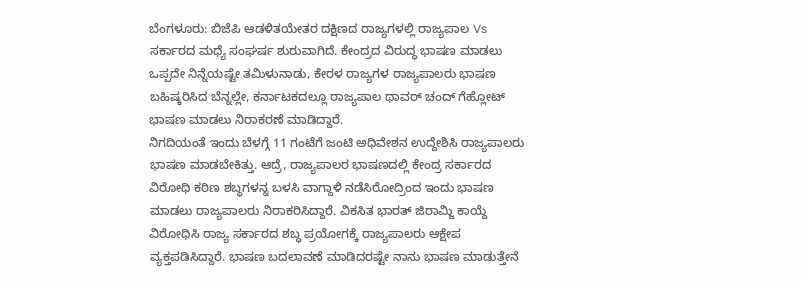ಬೆಂಗಳೂರು: ಬಿಜೆಪಿ ಆಡಳಿತಯೇತರ ದಕ್ಷಿಣದ ರಾಜ್ಯಗಳಲ್ಲಿ ರಾಜ್ಯಪಾಲ Vs ಸರ್ಕಾರದ ಮಧ್ಯೆ ಸಂಘರ್ಷ ಶುರುವಾಗಿದೆ. ಕೇಂದ್ರದ ವಿರುದ್ಧ ಭಾಷಣ ಮಾಡಲು ಒಪ್ಪದೇ ನಿನ್ನೆಯಷ್ಟೇ ತಮಿಳುನಾಡು, ಕೇರಳ ರಾಜ್ಯಗಳ ರಾಜ್ಯಪಾಲರು ಭಾಷಣ ಬಹಿಷ್ಕರಿಸಿದ ಬೆನ್ನಲ್ಲೇ, ಕರ್ನಾಟಕದಲ್ಲೂ ರಾಜ್ಯಪಾಲ ಥಾವರ್ ಚಂದ್ ಗೆಹ್ಲೋಟ್ ಭಾಷಣ ಮಾಡಲು ನಿರಾಕರಣೆ ಮಾಡಿದ್ದಾರೆ.
ನಿಗದಿಯಂತೆ ಇಂದು ಬೆಳಗ್ಗೆ 11 ಗಂಟೆಗೆ ಜಂಟಿ ಅಧಿವೇಶನ ಉದ್ದೇಶಿಸಿ ರಾಜ್ಯಪಾಲರು ಭಾಷಣ ಮಾಡಬೇಕಿತ್ತು. ಆದ್ರೆ, ರಾಜ್ಯಪಾಲರ ಭಾಷಣದಲ್ಲಿ ಕೇಂದ್ರ ಸರ್ಕಾರದ ವಿರೋಧಿ ಕಠಿಣ ಶಬ್ಧಗಳನ್ನ ಬಳಸಿ ವಾಗ್ದಾಳಿ ನಡೆಸಿರೋದ್ರಿಂದ ಇಂದು ಭಾಷಣ ಮಾಡಲು ರಾಜ್ಯಪಾಲರು ನಿರಾಕರಿಸಿದ್ದಾರೆ. ವಿಕಸಿತ ಭಾರತ್ ಜಿರಾಮ್ಜಿ ಕಾಯ್ದೆ ವಿರೋಧಿಸಿ ರಾಜ್ಯ ಸರ್ಕಾರದ ಶಬ್ಧ ಪ್ರಯೋಗಕ್ಕೆ ರಾಜ್ಯಪಾಲರು ಆಕ್ಷೇಪ ವ್ಯಕ್ತಪಡಿಸಿದ್ದಾರೆ. ಭಾಷಣ ಬದಲಾವಣೆ ಮಾಡಿದರಷ್ಟೇ ನಾನು ಭಾಷಣ ಮಾಡುತ್ತೇನೆ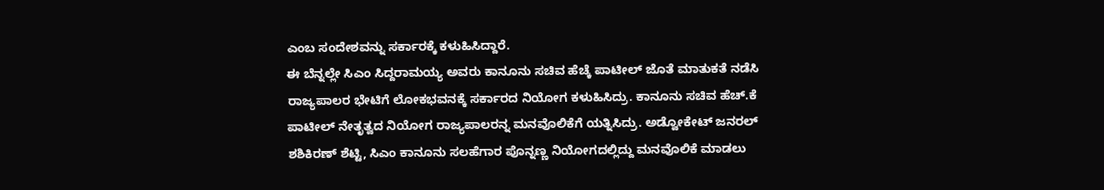ಎಂಬ ಸಂದೇಶವನ್ನು ಸರ್ಕಾರಕ್ಕೆ ಕಳುಹಿಸಿದ್ದಾರೆ.
ಈ ಬೆನ್ನಲ್ಲೇ ಸಿಎಂ ಸಿದ್ದರಾಮಯ್ಯ ಅವರು ಕಾನೂನು ಸಚಿವ ಹೆಚ್ಕೆ ಪಾಟೀಲ್ ಜೊತೆ ಮಾತುಕತೆ ನಡೆಸಿ ರಾಜ್ಯಪಾಲರ ಭೇಟಿಗೆ ಲೋಕಭವನಕ್ಕೆ ಸರ್ಕಾರದ ನಿಯೋಗ ಕಳುಹಿಸಿದ್ರು. ಕಾನೂನು ಸಚಿವ ಹೆಚ್.ಕೆ ಪಾಟೀಲ್ ನೇತೃತ್ವದ ನಿಯೋಗ ರಾಜ್ಯಪಾಲರನ್ನ ಮನವೊಲಿಕೆಗೆ ಯತ್ನಿಸಿದ್ರು. ಅಡ್ವೋಕೇಟ್ ಜನರಲ್ ಶಶಿಕಿರಣ್ ಶೆಟ್ಟಿ, ಸಿಎಂ ಕಾನೂನು ಸಲಹೆಗಾರ ಪೊನ್ನಣ್ಣ ನಿಯೋಗದಲ್ಲಿದ್ದು ಮನವೊಲಿಕೆ ಮಾಡಲು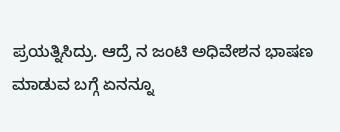ಪ್ರಯತ್ನಿಸಿದ್ರು. ಆದ್ರೆ ನ ಜಂಟಿ ಅಧಿವೇಶನ ಭಾಷಣ ಮಾಡುವ ಬಗ್ಗೆ ಏನನ್ನೂ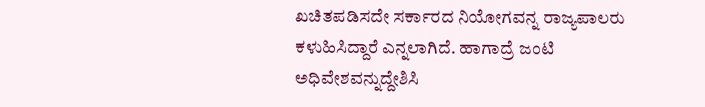ಖಚಿತಪಡಿಸದೇ ಸರ್ಕಾರದ ನಿಯೋಗವನ್ನ ರಾಜ್ಯಪಾಲರು ಕಳುಹಿಸಿದ್ದಾರೆ ಎನ್ನಲಾಗಿದೆ. ಹಾಗಾದ್ರೆ ಜಂಟಿ ಅಧಿವೇಶವನ್ನುದ್ದೇಶಿಸಿ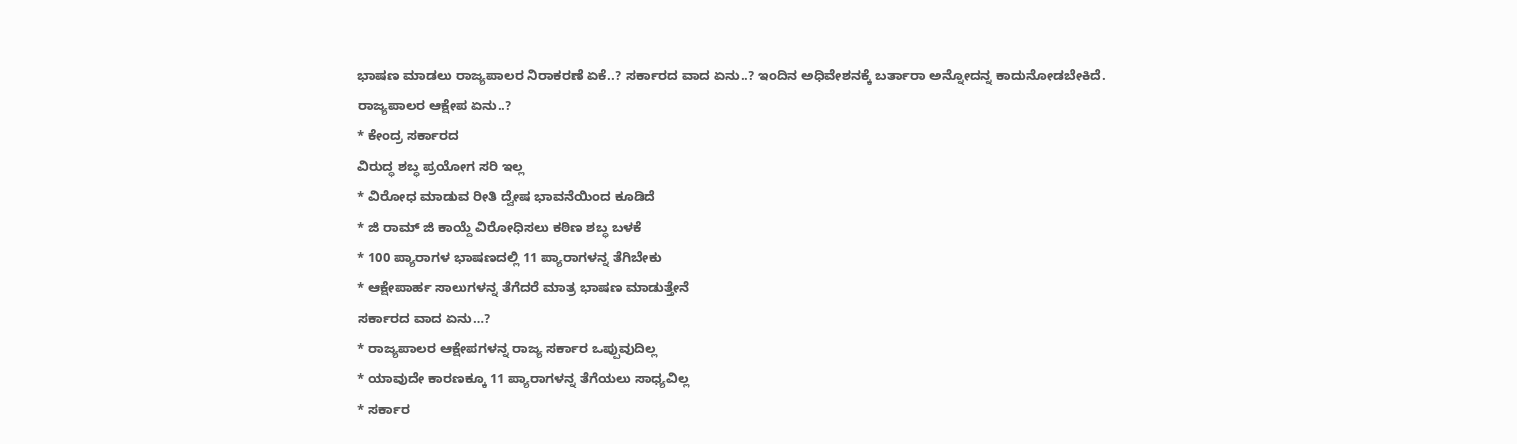ಭಾಷಣ ಮಾಡಲು ರಾಜ್ಯಪಾಲರ ನಿರಾಕರಣೆ ಏಕೆ..? ಸರ್ಕಾರದ ವಾದ ಏನು..? ಇಂದಿನ ಅಧಿವೇಶನಕ್ಕೆ ಬರ್ತಾರಾ ಅನ್ನೋದನ್ನ ಕಾದುನೋಡಬೇಕಿದೆ.
ರಾಜ್ಯಪಾಲರ ಆಕ್ಷೇಪ ಏನು..?
* ಕೇಂದ್ರ ಸರ್ಕಾರದ
ವಿರುದ್ಧ ಶಬ್ಧ ಪ್ರಯೋಗ ಸರಿ ಇಲ್ಲ
* ವಿರೋಧ ಮಾಡುವ ರೀತಿ ದ್ವೇಷ ಭಾವನೆಯಿಂದ ಕೂಡಿದೆ
* ಜಿ ರಾಮ್ ಜಿ ಕಾಯ್ದೆ ವಿರೋಧಿಸಲು ಕಠಿಣ ಶಬ್ಧ ಬಳಕೆ
* 100 ಪ್ಯಾರಾಗಳ ಭಾಷಣದಲ್ಲಿ 11 ಪ್ಯಾರಾಗಳನ್ನ ತೆಗಿಬೇಕು
* ಆಕ್ಷೇಪಾರ್ಹ ಸಾಲುಗಳನ್ನ ತೆಗೆದರೆ ಮಾತ್ರ ಭಾಷಣ ಮಾಡುತ್ತೇನೆ
ಸರ್ಕಾರದ ವಾದ ಏನು…?
* ರಾಜ್ಯಪಾಲರ ಆಕ್ಷೇಪಗಳನ್ನ ರಾಜ್ಯ ಸರ್ಕಾರ ಒಪ್ಪುವುದಿಲ್ಲ
* ಯಾವುದೇ ಕಾರಣಕ್ಕೂ 11 ಪ್ಯಾರಾಗಳನ್ನ ತೆಗೆಯಲು ಸಾಧ್ಯವಿಲ್ಲ
* ಸರ್ಕಾರ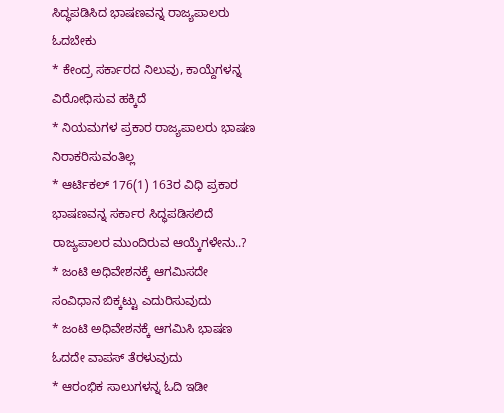ಸಿದ್ಧಪಡಿಸಿದ ಭಾಷಣವನ್ನ ರಾಜ್ಯಪಾಲರು ಓದಬೇಕು
* ಕೇಂದ್ರ ಸರ್ಕಾರದ ನಿಲುವು, ಕಾಯ್ದೆಗಳನ್ನ ವಿರೋಧಿಸುವ ಹಕ್ಕಿದೆ
* ನಿಯಮಗಳ ಪ್ರಕಾರ ರಾಜ್ಯಪಾಲರು ಭಾಷಣ ನಿರಾಕರಿಸುವಂತಿಲ್ಲ
* ಆರ್ಟಿಕಲ್ 176(1) 163ರ ವಿಧಿ ಪ್ರಕಾರ ಭಾಷಣವನ್ನ ಸರ್ಕಾರ ಸಿದ್ಧಪಡಿಸಲಿದೆ
ರಾಜ್ಯಪಾಲರ ಮುಂದಿರುವ ಆಯ್ಕೆಗಳೇನು..?
* ಜಂಟಿ ಅಧಿವೇಶನಕ್ಕೆ ಆಗಮಿಸದೇ ಸಂವಿಧಾನ ಬಿಕ್ಕಟ್ಟು ಎದುರಿಸುವುದು
* ಜಂಟಿ ಅಧಿವೇಶನಕ್ಕೆ ಆಗಮಿಸಿ ಭಾಷಣ ಓದದೇ ವಾಪಸ್ ತೆರಳುವುದು
* ಆರಂಭಿಕ ಸಾಲುಗಳನ್ನ ಓದಿ ಇಡೀ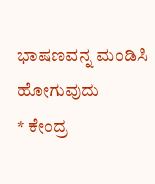ಭಾಷಣವನ್ನ ಮಂಡಿಸಿ ಹೋಗುವುದು
* ಕೇಂದ್ರ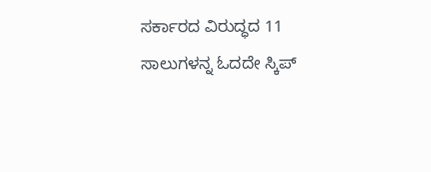ಸರ್ಕಾರದ ವಿರುದ್ಧದ 11 ಸಾಲುಗಳನ್ನ ಓದದೇ ಸ್ಕಿಪ್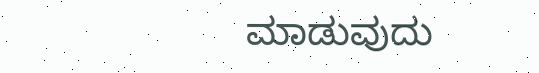ಮಾಡುವುದು